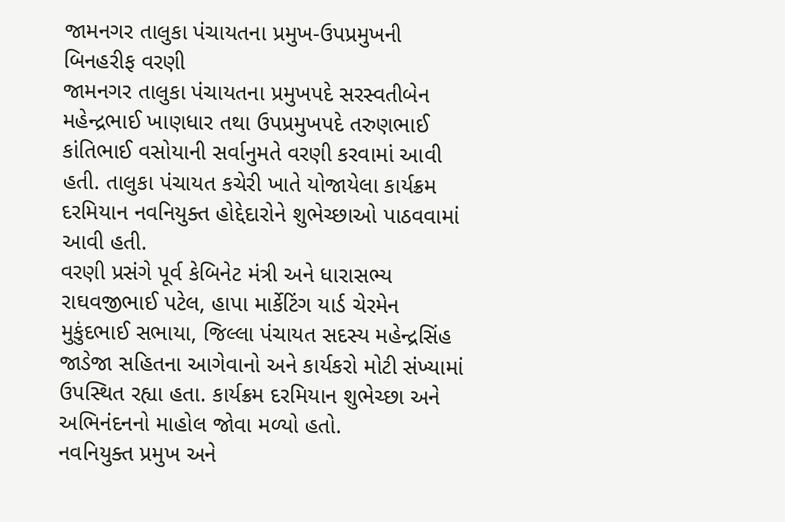જામનગર તાલુકા પંચાયતના પ્રમુખ-ઉપપ્રમુખની બિનહરીફ વરણી
જામનગર તાલુકા પંચાયતના પ્રમુખપદે સરસ્વતીબેન મહેન્દ્રભાઈ ખાણધાર તથા ઉપપ્રમુખપદે તરુણભાઈ કાંતિભાઈ વસોયાની સર્વાનુમતે વરણી કરવામાં આવી હતી. તાલુકા પંચાયત કચેરી ખાતે યોજાયેલા કાર્યક્રમ દરમિયાન નવનિયુક્ત હોદ્દેદારોને શુભેચ્છાઓ પાઠવવામાં આવી હતી.
વરણી પ્રસંગે પૂર્વ કેબિનેટ મંત્રી અને ધારાસભ્ય રાઘવજીભાઈ પટેલ, હાપા માર્કેટિંગ યાર્ડ ચેરમેન મુકુંદભાઈ સભાયા, જિલ્લા પંચાયત સદસ્ય મહેન્દ્રસિંહ જાડેજા સહિતના આગેવાનો અને કાર્યકરો મોટી સંખ્યામાં ઉપસ્થિત રહ્યા હતા. કાર્યક્રમ દરમિયાન શુભેચ્છા અને અભિનંદનનો માહોલ જોવા મળ્યો હતો.
નવનિયુક્ત પ્રમુખ અને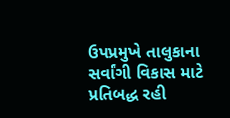ઉપપ્રમુખે તાલુકાના સર્વાંગી વિકાસ માટે પ્રતિબદ્ધ રહી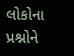લોકોના પ્રશ્નોને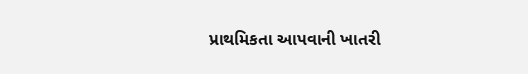પ્રાથમિકતા આપવાની ખાતરી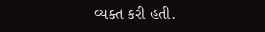વ્યક્ત કરી હતી.